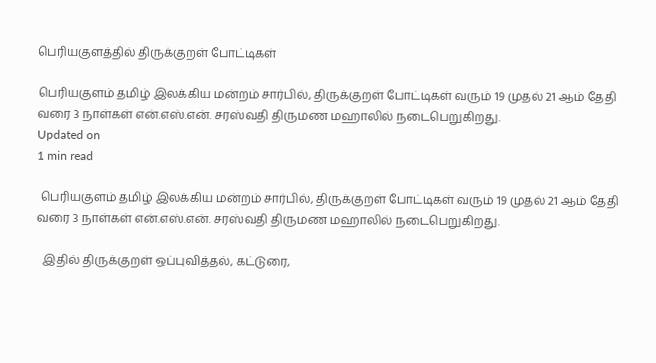பெரியகுளத்தில் திருக்குறள் போட்டிகள்

பெரியகுளம் தமிழ் இலக்கிய மன்றம் சார்பில், திருக்குறள் போட்டிகள் வரும் 19 முதல் 21 ஆம் தேதி வரை 3 நாள்கள் என்.எஸ்.என். சரஸ்வதி திருமண மஹாலில் நடைபெறுகிறது.
Updated on
1 min read

 பெரியகுளம் தமிழ் இலக்கிய மன்றம் சார்பில், திருக்குறள் போட்டிகள் வரும் 19 முதல் 21 ஆம் தேதி வரை 3 நாள்கள் என்.எஸ்.என். சரஸ்வதி திருமண மஹாலில் நடைபெறுகிறது.

  இதில் திருக்குறள் ஒப்புவித்தல், கட்டுரை,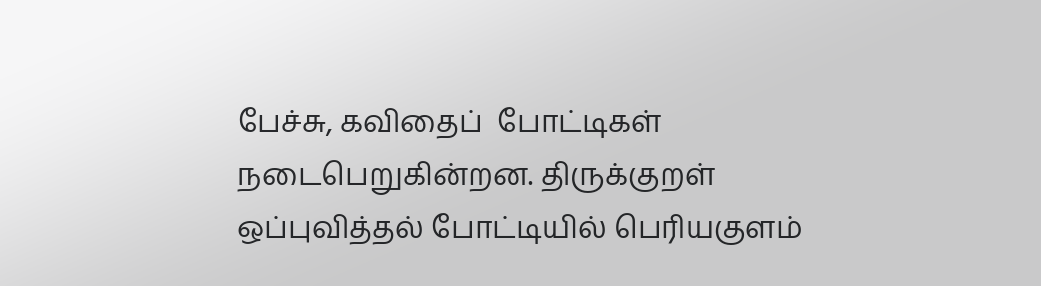பேச்சு, கவிதைப்  போட்டிகள் நடைபெறுகின்றன. திருக்குறள் ஒப்புவித்தல் போட்டியில் பெரியகுளம்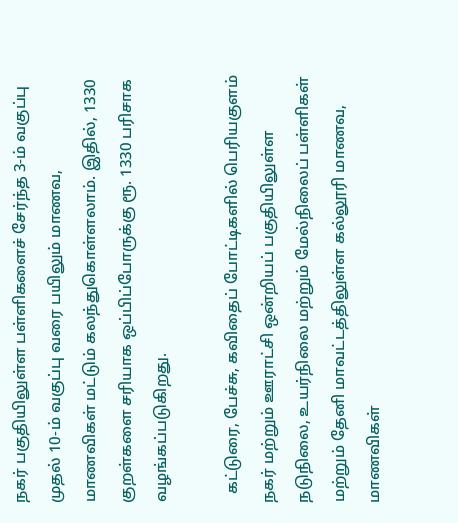நகர் பகுதியிலுள்ள பள்ளிகளைச் சேர்ந்த 3-ம் வகுப்பு முதல் 10-ம் வகுப்பு வரை பயிலும் மாணவ, மாணவிகள் மட்டும் கலந்துகொள்ளலாம். இதில், 1330 குறள்களை சரியாக ஒப்பிப்போருக்கு ரூ. 1330 பரிசாக வழங்கப்படுகிறது.

  கட்டுரை, பேச்சு, கவிதைப் போட்டிகளில் பெரியகுளம் நகர் மற்றும் ஊராட்சி ஒன்றியப் பகுதியிலுள்ள நடுநிலை, உயர்நிலை மற்றும் மேல்நிலைப் பள்ளிகள் மற்றும் தேனி மாவட்டத்திலுள்ள கல்லூரி மாணவ, மாணவிகள்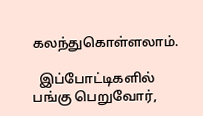கலந்துகொள்ளலாம்.

  இப்போட்டிகளில் பங்கு பெறுவோர்,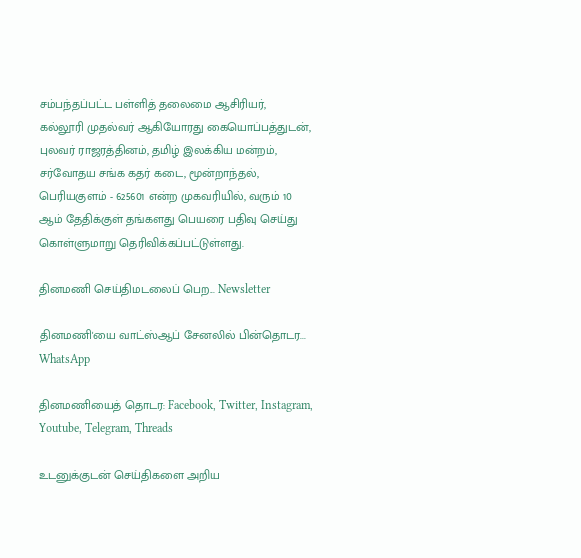சம்பந்தப்பட்ட பள்ளித் தலைமை ஆசிரியர்,  கல்லூரி முதல்வர் ஆகியோரது கையொப்பத்துடன், புலவர் ராஜரத்தினம், தமிழ் இலக்கிய மன்றம், சர்வோதய சங்க கதர் கடை, மூன்றாந்தல், பெரியகுளம் - 625601 என்ற முகவரியில், வரும் 10 ஆம் தேதிக்குள் தங்களது பெயரை பதிவு செய்து கொள்ளுமாறு தெரிவிக்கப்பட்டுள்ளது.

தினமணி செய்திமடலைப் பெற... Newsletter

தினமணி'யை வாட்ஸ்ஆப் சேனலில் பின்தொடர... WhatsApp

தினமணியைத் தொடர: Facebook, Twitter, Instagram, Youtube, Telegram, Threads

உடனுக்குடன் செய்திகளை அறிய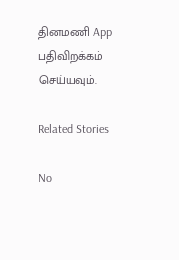தினமணி App பதிவிறக்கம் செய்யவும்.

Related Stories

No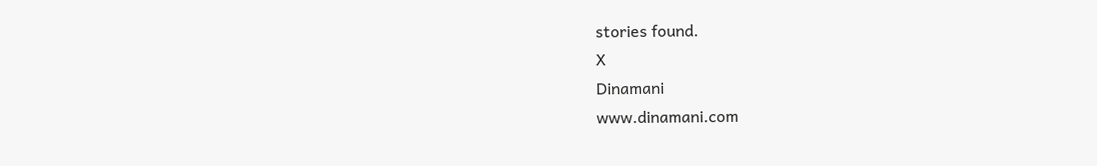stories found.
X
Dinamani
www.dinamani.com